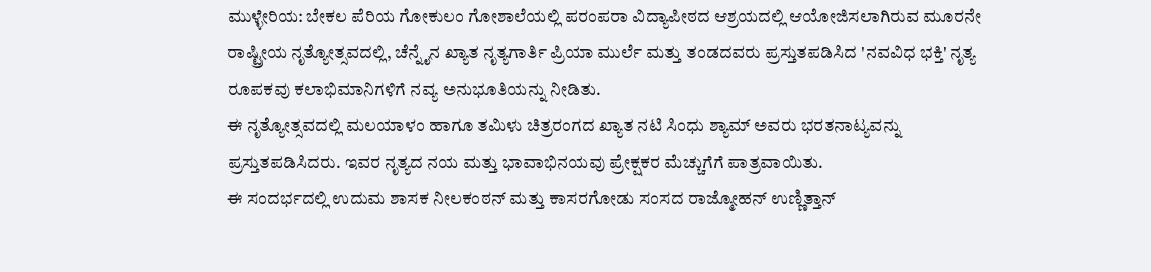ಮುಳ್ಳೇರಿಯ: ಬೇಕಲ ಪೆರಿಯ ಗೋಕುಲಂ ಗೋಶಾಲೆಯಲ್ಲಿ ಪರಂಪರಾ ವಿದ್ಯಾಪೀಠದ ಆಶ್ರಯದಲ್ಲಿ ಆಯೋಜಿಸಲಾಗಿರುವ ಮೂರನೇ ರಾಷ್ಟ್ರೀಯ ನೃತ್ಯೋತ್ಸವದಲ್ಲಿ, ಚೆನ್ನೈನ ಖ್ಯಾತ ನೃತ್ಯಗಾರ್ತಿ ಪ್ರಿಯಾ ಮುರ್ಲೆ ಮತ್ತು ತಂಡದವರು ಪ್ರಸ್ತುತಪಡಿಸಿದ 'ನವವಿಧ ಭಕ್ತಿ' ನೃತ್ಯ ರೂಪಕವು ಕಲಾಭಿಮಾನಿಗಳಿಗೆ ನವ್ಯ ಅನುಭೂತಿಯನ್ನು ನೀಡಿತು.
ಈ ನೃತ್ಯೋತ್ಸವದಲ್ಲಿ ಮಲಯಾಳಂ ಹಾಗೂ ತಮಿಳು ಚಿತ್ರರಂಗದ ಖ್ಯಾತ ನಟಿ ಸಿಂಧು ಶ್ಯಾಮ್ ಅವರು ಭರತನಾಟ್ಯವನ್ನು ಪ್ರಸ್ತುತಪಡಿಸಿದರು. ಇವರ ನೃತ್ಯದ ನಯ ಮತ್ತು ಭಾವಾಭಿನಯವು ಪ್ರೇಕ್ಷಕರ ಮೆಚ್ಚುಗೆಗೆ ಪಾತ್ರವಾಯಿತು.
ಈ ಸಂದರ್ಭದಲ್ಲಿ ಉದುಮ ಶಾಸಕ ನೀಲಕಂಠನ್ ಮತ್ತು ಕಾಸರಗೋಡು ಸಂಸದ ರಾಜ್ಮೋಹನ್ ಉಣ್ಣಿತ್ತಾನ್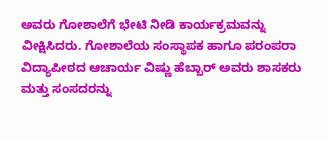ಅವರು ಗೋಶಾಲೆಗೆ ಭೇಟಿ ನೀಡಿ ಕಾರ್ಯಕ್ರಮವನ್ನು ವೀಕ್ಷಿಸಿದರು. ಗೋಶಾಲೆಯ ಸಂಸ್ಥಾಪಕ ಹಾಗೂ ಪರಂಪರಾ ವಿದ್ಯಾಪೀಠದ ಆಚಾರ್ಯ ವಿಷ್ಣು ಹೆಬ್ಬಾರ್ ಅವರು ಶಾಸಕರು ಮತ್ತು ಸಂಸದರನ್ನು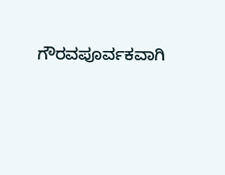ಗೌರವಪೂರ್ವಕವಾಗಿ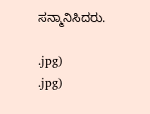ಸನ್ಮಾನಿಸಿದರು.

.jpg)
.jpg)